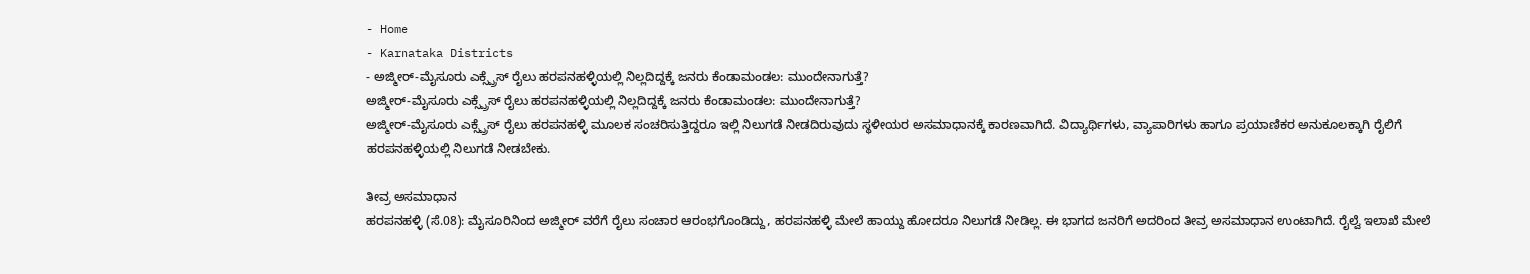- Home
- Karnataka Districts
- ಅಜ್ಮೀರ್-ಮೈಸೂರು ಎಕ್ಸ್ಪ್ರೆಸ್ ರೈಲು ಹರಪನಹಳ್ಳಿಯಲ್ಲಿ ನಿಲ್ಲದಿದ್ದಕ್ಕೆ ಜನರು ಕೆಂಡಾಮಂಡಲ: ಮುಂದೇನಾಗುತ್ತೆ?
ಅಜ್ಮೀರ್-ಮೈಸೂರು ಎಕ್ಸ್ಪ್ರೆಸ್ ರೈಲು ಹರಪನಹಳ್ಳಿಯಲ್ಲಿ ನಿಲ್ಲದಿದ್ದಕ್ಕೆ ಜನರು ಕೆಂಡಾಮಂಡಲ: ಮುಂದೇನಾಗುತ್ತೆ?
ಅಜ್ಮೀರ್-ಮೈಸೂರು ಎಕ್ಸ್ಪ್ರೆಸ್ ರೈಲು ಹರಪನಹಳ್ಳಿ ಮೂಲಕ ಸಂಚರಿಸುತ್ತಿದ್ದರೂ ಇಲ್ಲಿ ನಿಲುಗಡೆ ನೀಡದಿರುವುದು ಸ್ಥಳೀಯರ ಅಸಮಾಧಾನಕ್ಕೆ ಕಾರಣವಾಗಿದೆ. ವಿದ್ಯಾರ್ಥಿಗಳು, ವ್ಯಾಪಾರಿಗಳು ಹಾಗೂ ಪ್ರಯಾಣಿಕರ ಅನುಕೂಲಕ್ಕಾಗಿ ರೈಲಿಗೆ ಹರಪನಹಳ್ಳಿಯಲ್ಲಿ ನಿಲುಗಡೆ ನೀಡಬೇಕು.

ತೀವ್ರ ಅಸಮಾಧಾನ
ಹರಪನಹಳ್ಳಿ (ಸೆ.08): ಮೈಸೂರಿನಿಂದ ಅಜ್ಮೀರ್ ವರೆಗೆ ರೈಲು ಸಂಚಾರ ಆರಂಭಗೊಂಡಿದ್ದು, ಹರಪನಹಳ್ಳಿ ಮೇಲೆ ಹಾಯ್ದು ಹೋದರೂ ನಿಲುಗಡೆ ನೀಡಿಲ್ಲ. ಈ ಭಾಗದ ಜನರಿಗೆ ಅದರಿಂದ ತೀವ್ರ ಅಸಮಾಧಾನ ಉಂಟಾಗಿದೆ. ರೈಲ್ವೆ ಇಲಾಖೆ ಮೇಲೆ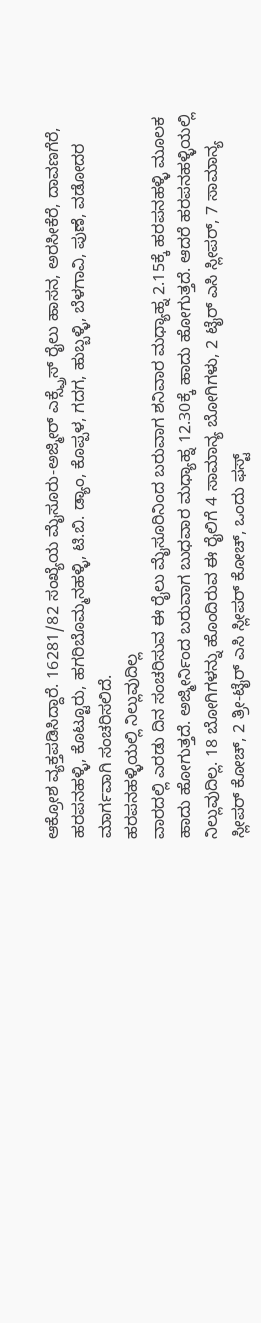ಆಕ್ರೋಶ ವ್ಯಕ್ತಪಡಿಸಿದ್ದಾರೆ. 16281/82 ಸಂಖ್ಯೆಯ ಮೈಸೂರು-ಅಜ್ಮೀರ್ ಎಕ್ಸ್ಪ್ರೆಸ್ ರೈಲು ಹಾಸನ, ಅರಸೀಕೆರೆ, ದಾವಣಗೆರೆ, ಹರಪನಹಳ್ಳಿ, ಕೊಟ್ಟೂರು, ಹಗರಿಬೊಮ್ಮನಹಳ್ಳಿ, ಟಿ.ಬಿ. ಡ್ಯಾಂ, ಕೊಪ್ಪಳ, ಗದಗ, ಹುಬ್ಬಳ್ಳಿ, ಬೆಳಗಾವಿ, ಪುಣೆ, ವಡೋದರ ಮಾರ್ಗವಾಗಿ ಸಂಚರಿಸಲಿದೆ.
ಹರಪನಹಳ್ಳಿಯಲ್ಲಿ ನಿಲ್ಲುವುದಿಲ್ಲ
ವಾರದಲ್ಲಿ ಎರಡು ದಿನ ಸಂಚರಿಸುವ ಈ ರೈಲು ಮೈಸೂರಿನಿಂದ ಬರುವಾಗ ಶನಿವಾರ ಮಧ್ಯಾಹ್ನ 2.15ಕ್ಕೆ ಹರಪನಹಳ್ಳಿ ಮೂಲಕ ಹಾದು ಹೋಗುತ್ತದೆ. ಅಜ್ಮೀರ್ನಿಂದ ಬರುವಾಗ ಬುಧವಾರ ಮಧ್ಯಾಹ್ನ 12.30ಕ್ಕೆ ಹಾದು ಹೋಗುತ್ತದೆ. ಆದರೆ ಹರಪನಹಳ್ಳಿಯಲ್ಲಿ ನಿಲ್ಲುವುದಿಲ್ಲ. 18 ಬೋಗಿಗಳನ್ನು ಹೊಂದಿರುವ ಈ ರೈಲಿಗೆ 4 ಸಾಮಾನ್ಯ ಬೋಗಿಗಳು, 2 ಟೈರ್ ಎಸಿ ಸ್ಲೀಪರ್, 7 ಸಾಮಾನ್ಯ ಸ್ಲೀಪರ್ ಕೋಚ್, 2 ತ್ರೀ-ಟೈರ್ ಎಸಿ ಸ್ಲೀಪರ್ ಕೋಚ್, ಒಂದು ಫಸ್ಟ್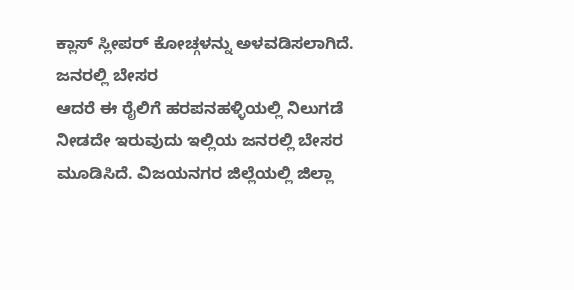ಕ್ಲಾಸ್ ಸ್ಲೀಪರ್ ಕೋಚ್ಗಳನ್ನು ಅಳವಡಿಸಲಾಗಿದೆ.
ಜನರಲ್ಲಿ ಬೇಸರ
ಆದರೆ ಈ ರೈಲಿಗೆ ಹರಪನಹಳ್ಳಿಯಲ್ಲಿ ನಿಲುಗಡೆ ನೀಡದೇ ಇರುವುದು ಇಲ್ಲಿಯ ಜನರಲ್ಲಿ ಬೇಸರ ಮೂಡಿಸಿದೆ. ವಿಜಯನಗರ ಜಿಲ್ಲೆಯಲ್ಲಿ ಜಿಲ್ಲಾ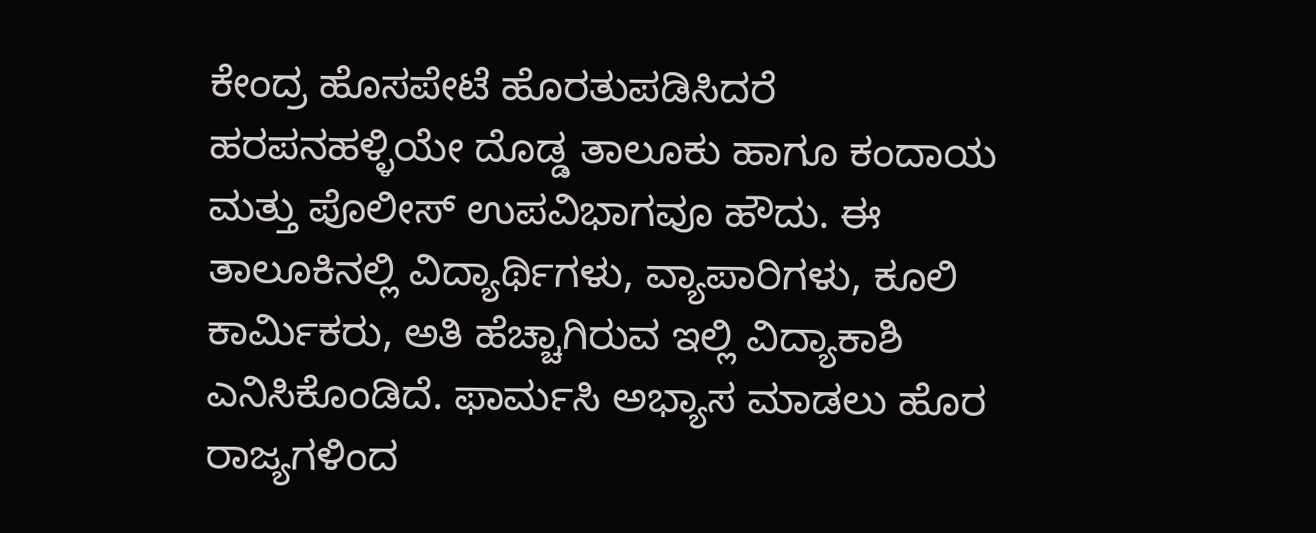ಕೇಂದ್ರ ಹೊಸಪೇಟೆ ಹೊರತುಪಡಿಸಿದರೆ ಹರಪನಹಳ್ಳಿಯೇ ದೊಡ್ಡ ತಾಲೂಕು ಹಾಗೂ ಕಂದಾಯ ಮತ್ತು ಪೊಲೀಸ್ ಉಪವಿಭಾಗವೂ ಹೌದು. ಈ ತಾಲೂಕಿನಲ್ಲಿ ವಿದ್ಯಾರ್ಥಿಗಳು, ವ್ಯಾಪಾರಿಗಳು, ಕೂಲಿ ಕಾರ್ಮಿಕರು, ಅತಿ ಹೆಚ್ಚಾಗಿರುವ ಇಲ್ಲಿ ವಿದ್ಯಾಕಾಶಿ ಎನಿಸಿಕೊಂಡಿದೆ. ಫಾರ್ಮಸಿ ಅಭ್ಯಾಸ ಮಾಡಲು ಹೊರ ರಾಜ್ಯಗಳಿಂದ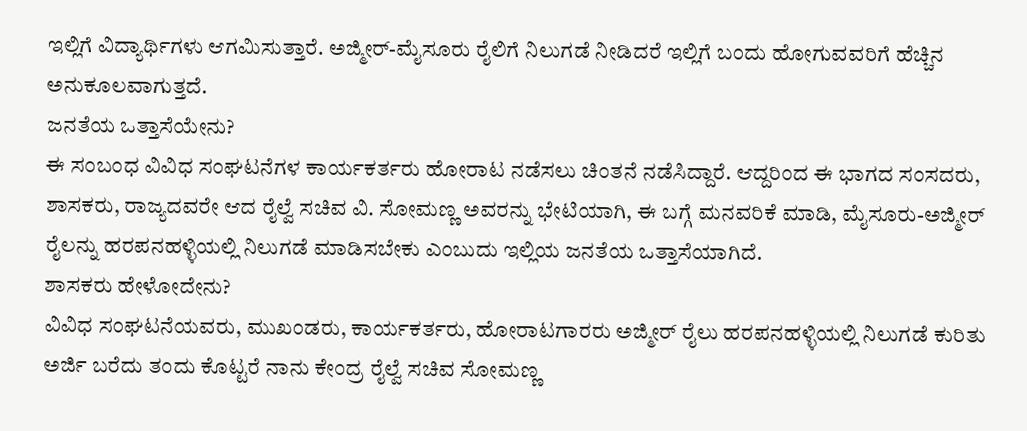ಇಲ್ಲಿಗೆ ವಿದ್ಯಾರ್ಥಿಗಳು ಆಗಮಿಸುತ್ತಾರೆ. ಅಜ್ಮೀರ್-ಮೈಸೂರು ರೈಲಿಗೆ ನಿಲುಗಡೆ ನೀಡಿದರೆ ಇಲ್ಲಿಗೆ ಬಂದು ಹೋಗುವವರಿಗೆ ಹೆಚ್ಚಿನ ಅನುಕೂಲವಾಗುತ್ತದೆ.
ಜನತೆಯ ಒತ್ತಾಸೆಯೇನು?
ಈ ಸಂಬಂಧ ವಿವಿಧ ಸಂಘಟನೆಗಳ ಕಾರ್ಯಕರ್ತರು ಹೋರಾಟ ನಡೆಸಲು ಚಿಂತನೆ ನಡೆಸಿದ್ದಾರೆ. ಆದ್ದರಿಂದ ಈ ಭಾಗದ ಸಂಸದರು, ಶಾಸಕರು, ರಾಜ್ಯದವರೇ ಆದ ರೈಲ್ವೆ ಸಚಿವ ವಿ. ಸೋಮಣ್ಣ ಅವರನ್ನು ಭೇಟಿಯಾಗಿ, ಈ ಬಗ್ಗೆ ಮನವರಿಕೆ ಮಾಡಿ, ಮೈಸೂರು-ಅಜ್ಮೀರ್ ರೈಲನ್ನು ಹರಪನಹಳ್ಳಿಯಲ್ಲಿ ನಿಲುಗಡೆ ಮಾಡಿಸಬೇಕು ಎಂಬುದು ಇಲ್ಲಿಯ ಜನತೆಯ ಒತ್ತಾಸೆಯಾಗಿದೆ.
ಶಾಸಕರು ಹೇಳೋದೇನು?
ವಿವಿಧ ಸಂಘಟನೆಯವರು, ಮುಖಂಡರು, ಕಾರ್ಯಕರ್ತರು, ಹೋರಾಟಗಾರರು ಅಜ್ಮೀರ್ ರೈಲು ಹರಪನಹಳ್ಳಿಯಲ್ಲಿ ನಿಲುಗಡೆ ಕುರಿತು ಅರ್ಜಿ ಬರೆದು ತಂದು ಕೊಟ್ಟರೆ ನಾನು ಕೇಂದ್ರ ರೈಲ್ವೆ ಸಚಿವ ಸೋಮಣ್ಣ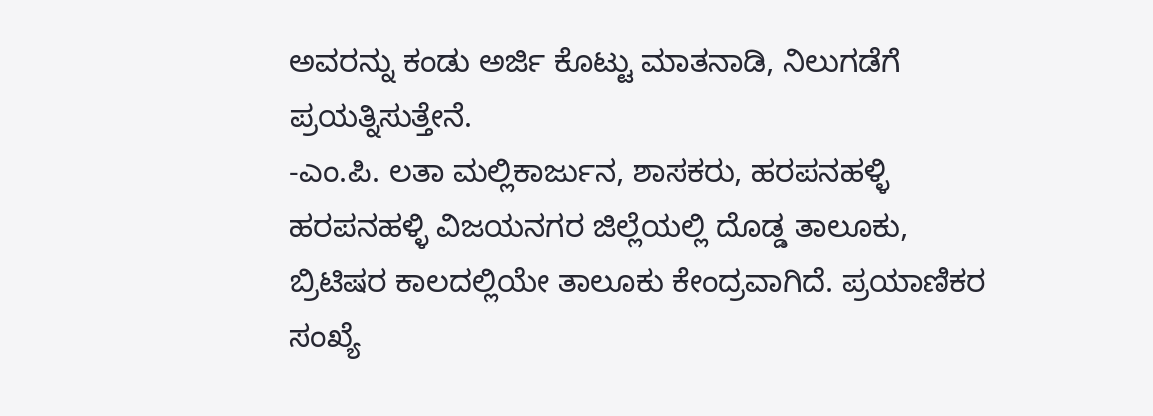ಅವರನ್ನು ಕಂಡು ಅರ್ಜಿ ಕೊಟ್ಟು ಮಾತನಾಡಿ, ನಿಲುಗಡೆಗೆ ಪ್ರಯತ್ನಿಸುತ್ತೇನೆ.
-ಎಂ.ಪಿ. ಲತಾ ಮಲ್ಲಿಕಾರ್ಜುನ, ಶಾಸಕರು, ಹರಪನಹಳ್ಳಿ
ಹರಪನಹಳ್ಳಿ ವಿಜಯನಗರ ಜಿಲ್ಲೆಯಲ್ಲಿ ದೊಡ್ಡ ತಾಲೂಕು, ಬ್ರಿಟಿಷರ ಕಾಲದಲ್ಲಿಯೇ ತಾಲೂಕು ಕೇಂದ್ರವಾಗಿದೆ. ಪ್ರಯಾಣಿಕರ ಸಂಖ್ಯೆ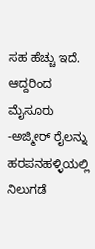ಸಹ ಹೆಚ್ಚು ಇದೆ. ಆದ್ದರಿಂದ ಮೈಸೂರು -ಅಜ್ಮೀರ್ ರೈಲನ್ನು ಹರಪನಹಳ್ಳಿಯಲ್ಲಿ ನಿಲುಗಡೆ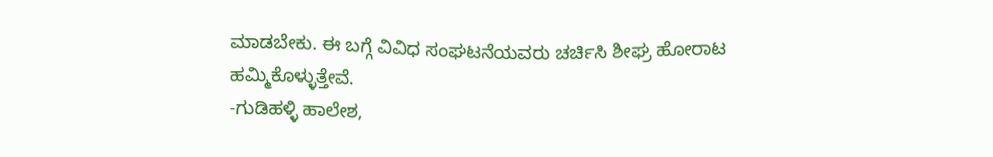ಮಾಡಬೇಕು. ಈ ಬಗ್ಗೆ ವಿವಿಧ ಸಂಘಟನೆಯವರು ಚರ್ಚಿಸಿ ಶೀಘ್ರ ಹೋರಾಟ ಹಮ್ಮಿಕೊಳ್ಳುತ್ತೇವೆ.
-ಗುಡಿಹಳ್ಳಿ ಹಾಲೇಶ,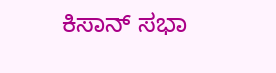ಕಿಸಾನ್ ಸಭಾ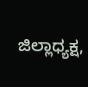ಜಿಲ್ಲಾಧ್ಯಕ್ಷ,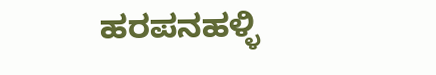ಹರಪನಹಳ್ಳಿ